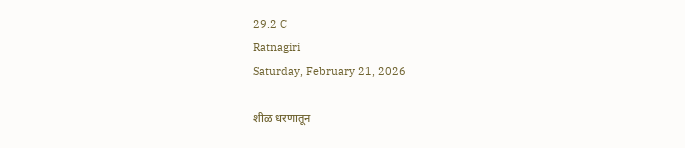29.2 C
Ratnagiri
Saturday, February 21, 2026

शीळ धरणातून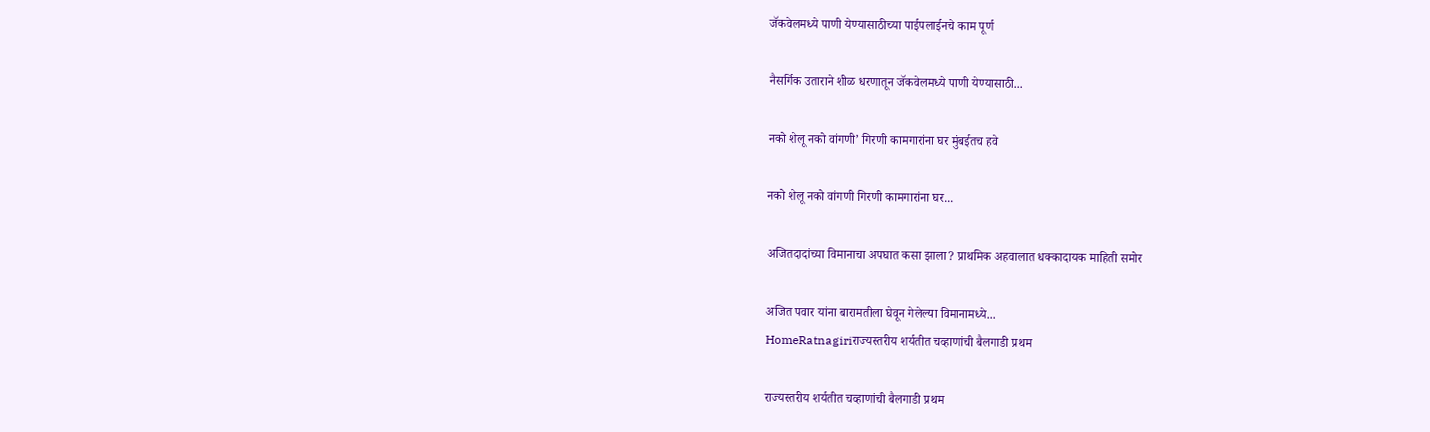जॅकवेलमध्ये पाणी येण्यासाठीच्या पाईपलाईनचे काम पूर्ण

नैसर्गिक उताराने शीळ धरणातून जॅकवेलमध्ये पाणी येण्यासाठी...

नको शेलू नको वांगणी’ गिरणी कामगारांना घर मुंबईतच हवे

नको शेलू नको वांगणी गिरणी कामगारांना घर...

अजितदादांच्या विमानाचा अपघात कसा झाला? प्राथमिक अहवालात धक्कादायक माहिती समोर

अजित पवार यांना बारामतीला घेवून गेलेल्या विमानामध्ये...
HomeRatnagiriराज्यस्तरीय शर्यतीत चव्हाणांची बैलगाडी प्रथम

राज्यस्तरीय शर्यतीत चव्हाणांची बैलगाडी प्रथम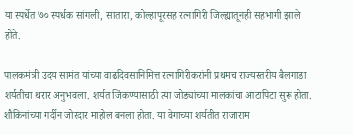या स्पर्धेत ७० स्पर्धक सांगली, सातारा, कोल्हापूरसह रत्नागिरी जिल्ह्यातूनही सहभागी झाले होते.

पालकमंत्री उदय सामंत यांच्या वाढदिवसानिमित्त रत्नागिरीकरांनी प्रथमच राज्यस्तरीय बैलगाडा शर्यतीचा थरार अनुभवला. शर्यत जिंकण्यासाठी त्या जोड्यांच्या मालकांचा आटापिटा सुरू होता. शौकिनांच्या गर्दीन जोरदार माहोल बनला होता. या वेगाच्या शर्यतीत राजाराम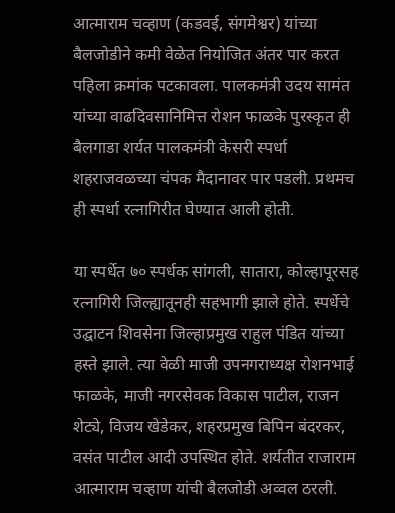आत्माराम चव्हाण (कडवई, संगमेश्वर) यांच्या बैलजोडीने कमी वेळेत नियोजित अंतर पार करत पहिला क्रमांक पटकावला. पालकमंत्री उदय सामंत यांच्या वाढदिवसानिमित्त रोशन फाळके पुरस्कृत ही बैलगाडा शर्यत पालकमंत्री केसरी स्पर्धा शहराजवळच्या चंपक मैदानावर पार पडली. प्रथमच ही स्पर्धा रत्नागिरीत घेण्यात आली होती.

या स्पर्धेत ७० स्पर्धक सांगली, सातारा, कोल्हापूरसह रत्नागिरी जिल्ह्यातूनही सहभागी झाले होते. स्पर्धेचे उद्घाटन शिवसेना जिल्हाप्रमुख राहुल पंडित यांच्या हस्ते झाले. त्या वेळी माजी उपनगराध्यक्ष रोशनभाई फाळके, माजी नगरसेवक विकास पाटील, राजन शेट्ये, विजय खेडेकर, शहरप्रमुख बिपिन बंदरकर, वसंत पाटील आदी उपस्थित होते. शर्यतीत राजाराम आत्माराम चव्हाण यांची बैलजोडी अव्वल ठरली.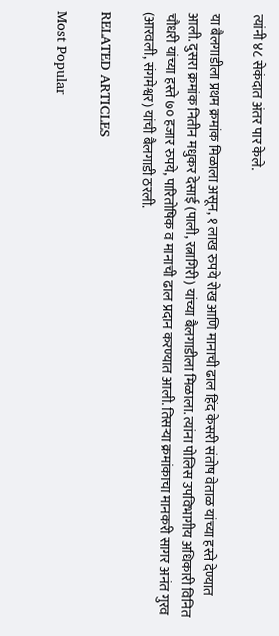त्यांनी ४८ सेकंदात अंतर पार केले.

या बैलगाडीला प्रथम क्रमांक मिळाला असून, १ लाख रुपये रोख आणि मानाची ढाल हिंद केसरी संतोष वेताळ यांच्या हस्ते देण्यात आली. दुसरा क्रमांक नितीन मधुकर देसाई (पाली, रत्नागिरी) यांच्या बैलगाडीला मिळाला. त्यांना पोलिस उपविभागीय अधिकारी विनित चौधरी यांच्या हस्ते ७० हजार रुपये, पारितोषिक व मानाची ढाल प्रदान करण्यात आली. तिसऱ्या क्रमांकाचा मानकरी सागर अनंत गुरव (आरवली, संगमेश्वर) यांची बैलगाडी ठरली.

RELATED ARTICLES

Most Popular